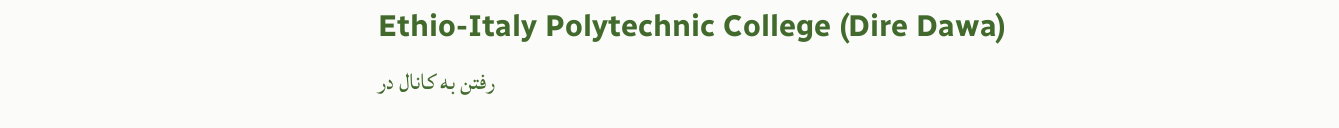Ethio-Italy Polytechnic College (Dire Dawa)
رفتن به کانال در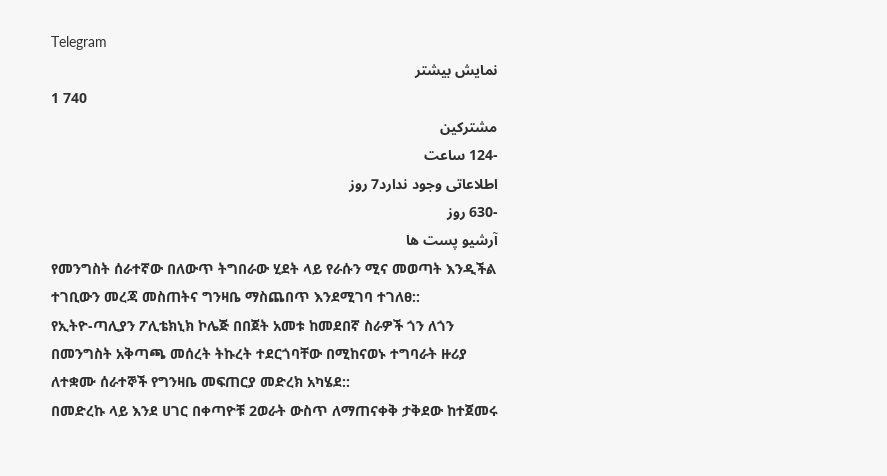Telegram
نمایش بیشتر
1 740
مشترکین
-124 ساعت
اطلاعاتی وجود ندارد7 روز
-630 روز
آرشیو پست ها
የመንግስት ሰራተኛው በለውጥ ትግበራው ሂደት ላይ የራሱን ሚና መወጣት እንዲችል ተገቢውን መረጃ መስጠትና ግንዛቤ ማስጨበጥ እንደሚገባ ተገለፀ::
የኢትዮ-ጣሊያን ፖሊቴክኒክ ኮሌጅ በበጀት አመቱ ከመደበኛ ስራዎች ጎን ለጎን በመንግስት አቅጣጫ መሰረት ትኩረት ተደርጎባቸው በሚከናወኑ ተግባራት ዙሪያ ለተቋሙ ሰራተኞች የግንዛቤ መፍጠርያ መድረክ አካሄደ::
በመድረኩ ላይ እንደ ሀገር በቀጣዮቹ 2ወራት ውስጥ ለማጠናቀቅ ታቅደው ከተጀመሩ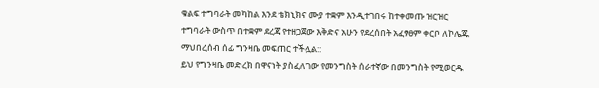ቁልፍ ተግባራት መካከል እንደ ቴክኒክና ሙያ ተቋም እንዲተገበሩ ከተቀመጡ ዝርዝር ተግባራት ውስጥ በተቋም ደረጃ የተዘጋጀው እቅድና አሁን የደረሰበት አፈፃፀም ቀርቦ ለኮሌጁ ማህበረሰብ ሰፊ ግንዛቤ መፍጠር ተችሏል::
ይህ የግንዛቤ መድረክ በዋናነት ያስፈለገው የመንግስት ሰራተኛው በመንግስት የሚወርዱ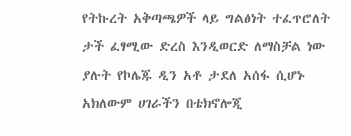የትኩረት አቅጣጫዎች ላይ ግልፅነት ተፈጥሮለት ታች ፈፃሚው ድረስ እንዲወርድ ለማስቻል ነው ያሉት የኮሌጁ ዲን አቶ ታደለ አሰፋ ሲሆኑ አክለውም ሀገራችን በቴክኖሎጂ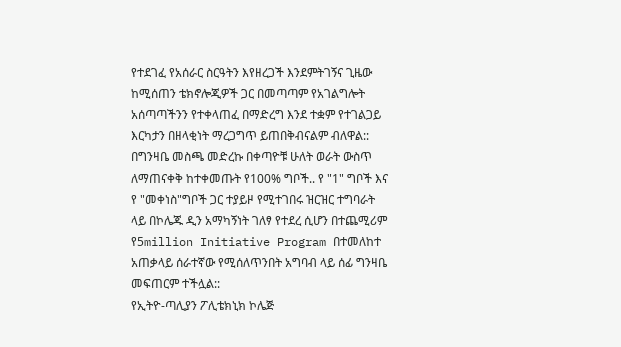የተደገፈ የአሰራር ስርዓትን እየዘረጋች እንደምትገኝና ጊዜው ከሚሰጠን ቴክኖሎጂዎች ጋር በመጣጣም የአገልግሎት አሰጣጣችንን የተቀላጠፈ በማድረግ እንደ ተቋም የተገልጋይ እርካታን በዘላቂነት ማረጋግጥ ይጠበቅብናልም ብለዋል::
በግንዛቤ መስጫ መድረኩ በቀጣዮቹ ሁለት ወራት ውስጥ ለማጠናቀቅ ከተቀመጡት የ100% ግቦች.. የ "1" ግቦች እና የ "መቀነስ"ግቦች ጋር ተያይዞ የሚተገበሩ ዝርዝር ተግባራት ላይ በኮሌጁ ዲን አማካኝነት ገለፃ የተደረ ሲሆን በተጨሚሪም የ5million Initiative Program በተመለከተ አጠቃላይ ሰራተኛው የሚሰለጥንበት አግባብ ላይ ሰፊ ግንዛቤ መፍጠርም ተችሏል::
የኢትዮ-ጣሊያን ፖሊቴክኒክ ኮሌጅ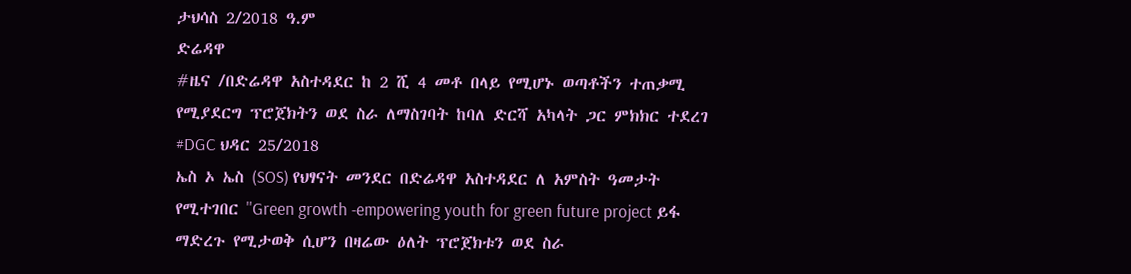ታህሳስ 2/2018 ዓ.ም
ድሬዳዋ
#ዜና /በድሬዳዋ አስተዳደር ከ 2 ሺ 4 መቶ በላይ የሚሆኑ ወጣቶችን ተጠቃሚ የሚያደርግ ፕሮጀክትን ወደ ስራ ለማስገባት ከባለ ድርሻ አካላት ጋር ምክክር ተደረገ
#DGC ህዳር 25/2018
ኤስ ኦ ኤስ (SOS) የህፃናት መንደር በድሬዳዋ አስተዳደር ለ አምስት ዓመታት የሚተገበር ''Green growth -empowering youth for green future project ይፋ ማድረጉ የሚታወቅ ሲሆን በዛሬው ዕለት ፕሮጀክቱን ወደ ስራ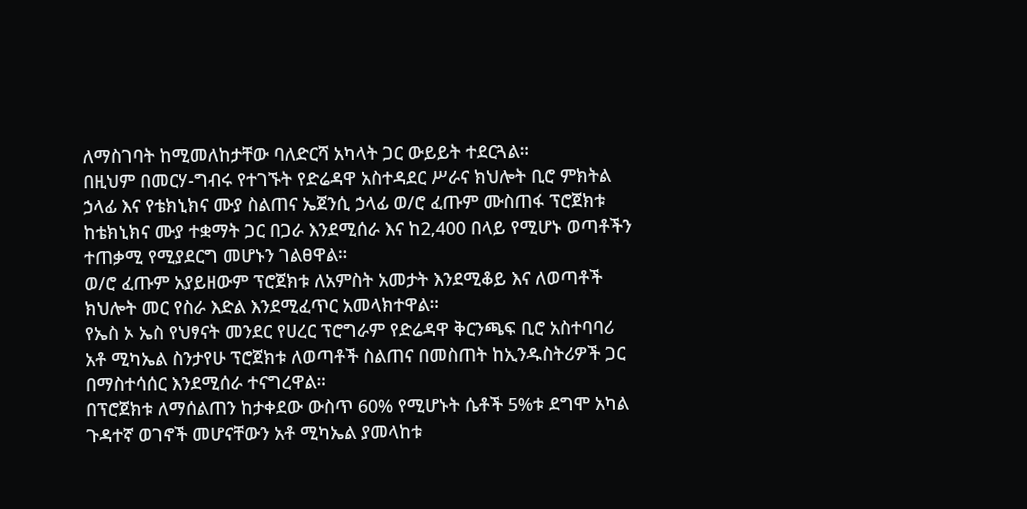ለማስገባት ከሚመለከታቸው ባለድርሻ አካላት ጋር ውይይት ተደርጓል።
በዚህም በመርሃ-ግብሩ የተገኙት የድሬዳዋ አስተዳደር ሥራና ክህሎት ቢሮ ምክትል ኃላፊ እና የቴክኒክና ሙያ ስልጠና ኤጀንሲ ኃላፊ ወ/ሮ ፈጡም ሙስጠፋ ፕሮጀክቱ ከቴክኒክና ሙያ ተቋማት ጋር በጋራ እንደሚሰራ እና ከ2,400 በላይ የሚሆኑ ወጣቶችን ተጠቃሚ የሚያደርግ መሆኑን ገልፀዋል።
ወ/ሮ ፈጡም አያይዘውም ፕሮጀክቱ ለአምስት አመታት እንደሚቆይ እና ለወጣቶች ክህሎት መር የስራ እድል እንደሚፈጥር አመላክተዋል።
የኤስ ኦ ኤስ የህፃናት መንደር የሀረር ፕሮግራም የድሬዳዋ ቅርንጫፍ ቢሮ አስተባባሪ አቶ ሚካኤል ስንታየሁ ፕሮጀክቱ ለወጣቶች ስልጠና በመስጠት ከኢንዱስትሪዎች ጋር በማስተሳሰር እንደሚሰራ ተናግረዋል።
በፕሮጀክቱ ለማሰልጠን ከታቀደው ውስጥ 60% የሚሆኑት ሴቶች 5%ቱ ደግሞ አካል ጉዳተኛ ወገኖች መሆናቸውን አቶ ሚካኤል ያመላከቱ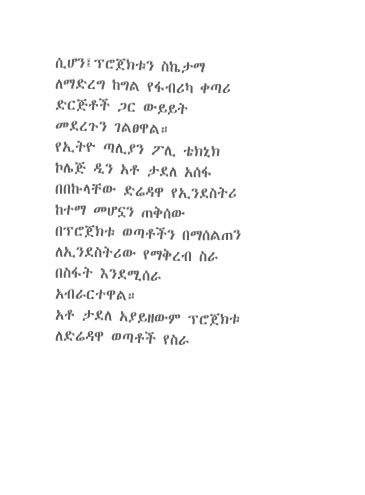ሲሆን፤ፕሮጀክቱን ስኬታማ ለማድረግ ከግል የፋብሪካ ቀጣሪ ድርጅቶች ጋር ውይይት መደረጉን ገልፀዋል።
የኢትዮ ጣሊያን ፖሊ ቴክኒክ ኮሌጅ ዲን አቶ ታደለ አሰፋ በበኩላቸው ድሬዳዋ የኢንደስትሪ ከተማ መሆኗን ጠቅሰው በፕሮጀክቱ ወጣቶችን በማሰልጠን ለኢንደስትሪው የማቅረብ ስራ በስፋት እንደሚሰራ አብራርተዋል።
አቶ ታደለ አያይዘውም ፕሮጀክቱ ለድሬዳዋ ወጣቶች የስራ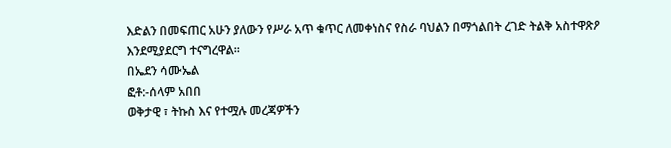እድልን በመፍጠር አሁን ያለውን የሥራ አጥ ቁጥር ለመቀነስና የስራ ባህልን በማጎልበት ረገድ ትልቅ አስተዋጽዖ እንደሚያደርግ ተናግረዋል።
በኤደን ሳሙኤል
ፎቶ:-ሰላም አበበ
ወቅታዊ ፣ ትኩስ እና የተሟሉ መረጃዎችን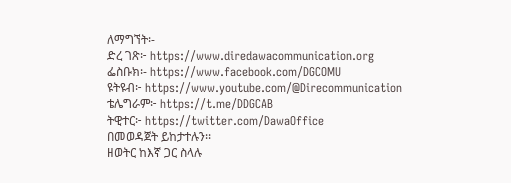ለማግኘት፡-
ድረ ገጽ፦ https://www.diredawacommunication.org
ፌስቡክ፡- https://www.facebook.com/DGCOMU
ዩትዩብ፦ https://www.youtube.com/@Direcommunication
ቴሌግራም፦ https://t.me/DDGCAB
ትዊተር፦ https://twitter.com/DawaOffice
በመወዳጀት ይከታተሉን፡፡
ዘወትር ከእኛ ጋር ስላሉ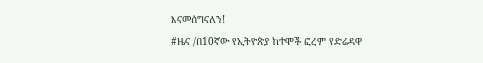እናመሰግናለን!
#ዜና /በ10ኛው የኢትዮጵያ ከተሞች ፎረም የድሬዳዋ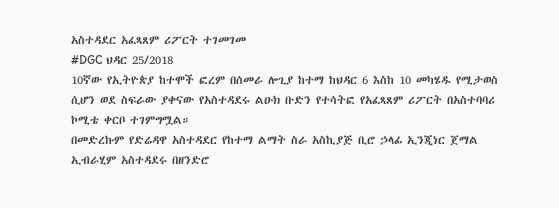አስተዳደር አፈጻጸም ሪፖርት ተገመገመ
#DGC ህዳር 25/2018
10ኛው የኢትዮጵያ ከተሞች ፎረም በሰመራ ሎጊያ ከተማ ከህዳር 6 እስከ 10 መካሄዱ የሚታወስ ሲሆን ወደ ስፍራው ያቀናው የአስተዳደሩ ልዑክ ቡድን የተሳትፎ የአፈጻጸም ሪፖርት በአስተባባሪ ኮሚቴ ቀርቦ ተገምግሟል።
በመድረኩም የድሬዳዋ አስተዳደር የከተማ ልማት ስራ አስኪያጅ ቢሮ ኃላፊ ኢንጂነር ጀማል ኢብራሂም አስተዳደሩ በዘንድሮ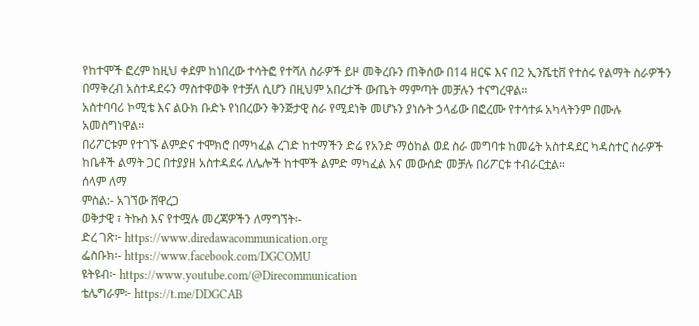የከተሞች ፎረም ከዚህ ቀደም ከነበረው ተሳትፎ የተሻለ ስራዎች ይዞ መቅረቡን ጠቅሰው በ14 ዘርፍ እና በ2 ኢንሼቲቨ የተሰሩ የልማት ስራዎችን በማቅረብ አስተዳደሩን ማስተዋወቅ የተቻለ ሲሆን በዚህም አበረታች ውጤት ማምጣት መቻሉን ተናግረዋል።
አስተባባሪ ኮሚቴ እና ልዑክ ቡድኑ የነበረውን ቅንጅታዊ ስራ የሚደነቅ መሆኑን ያነሱት ኃላፊው በፎረሙ የተሳተፉ አካላትንም በሙሉ አመስግነዋል።
በሪፖርቱም የተገኙ ልምድና ተሞክሮ በማካፈል ረገድ ከተማችን ድሬ የአንድ ማዕከል ወደ ስራ መግባቱ ከመሬት አስተዳደር ካዳስተር ስራዎች ከቤቶች ልማት ጋር በተያያዘ አስተዳደሩ ለሌሎች ከተሞች ልምድ ማካፈል እና መውሰድ መቻሉ በሪፖርቱ ተብራርቷል።
ሰላም ለማ
ምስል:- አገኘው ሸዋረጋ
ወቅታዊ ፣ ትኩስ እና የተሟሉ መረጃዎችን ለማግኘት፡-
ድረ ገጽ፦ https://www.diredawacommunication.org
ፌስቡክ፡- https://www.facebook.com/DGCOMU
ዩትዩብ፦ https://www.youtube.com/@Direcommunication
ቴሌግራም፦ https://t.me/DDGCAB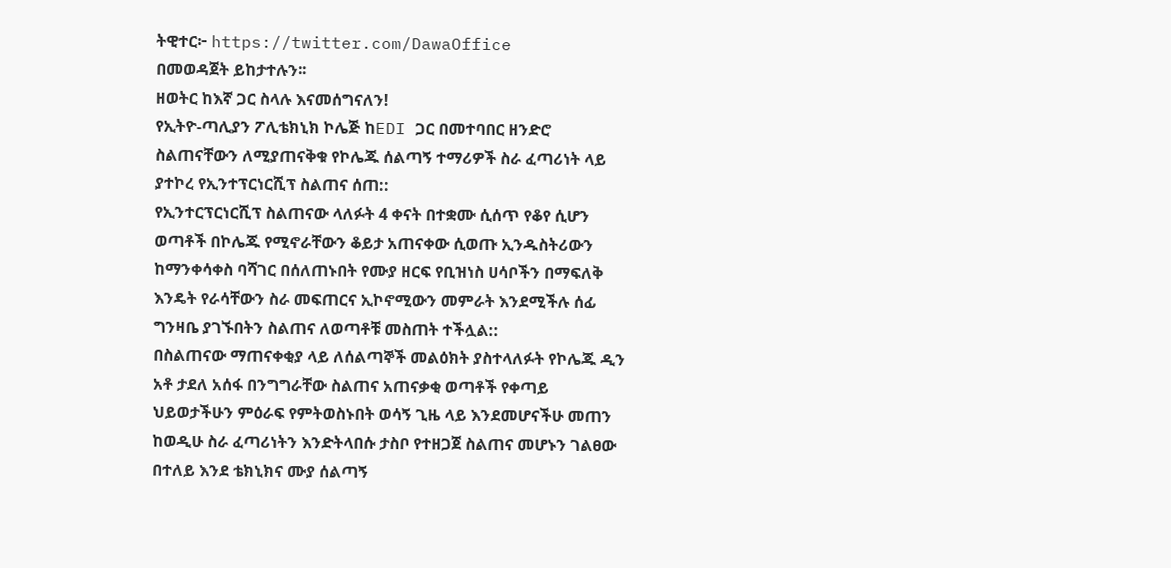ትዊተር፦ https://twitter.com/DawaOffice
በመወዳጀት ይከታተሉን፡፡
ዘወትር ከእኛ ጋር ስላሉ እናመሰግናለን!
የኢትዮ-ጣሊያን ፖሊቴክኒክ ኮሌጅ ከEDI ጋር በመተባበር ዘንድሮ ስልጠናቸውን ለሚያጠናቅቁ የኮሌጁ ሰልጣኝ ተማሪዎች ስራ ፈጣሪነት ላይ ያተኮረ የኢንተፕርነርሺፕ ስልጠና ሰጠ::
የኢንተርፕርነርሺፕ ስልጠናው ላለፉት 4 ቀናት በተቋሙ ሲሰጥ የቆየ ሲሆን ወጣቶች በኮሌጁ የሚኖራቸውን ቆይታ አጠናቀው ሲወጡ ኢንዱስትሪውን ከማንቀሳቀስ ባሻገር በሰለጠኑበት የሙያ ዘርፍ የቢዝነስ ሀሳቦችን በማፍለቅ እንዴት የራሳቸውን ስራ መፍጠርና ኢኮኖሚውን መምራት እንደሚችሉ ሰፊ ግንዛቤ ያገኙበትን ስልጠና ለወጣቶቹ መስጠት ተችሏል::
በስልጠናው ማጠናቀቂያ ላይ ለሰልጣኞች መልዕክት ያስተላለፉት የኮሌጁ ዲን አቶ ታደለ አሰፋ በንግግራቸው ስልጠና አጠናቃቂ ወጣቶች የቀጣይ ህይወታችሁን ምዕራፍ የምትወስኑበት ወሳኝ ጊዜ ላይ እንደመሆናችሁ መጠን ከወዲሁ ስራ ፈጣሪነትን እንድትላበሱ ታስቦ የተዘጋጀ ስልጠና መሆኑን ገልፀው በተለይ እንደ ቴክኒክና ሙያ ሰልጣኝ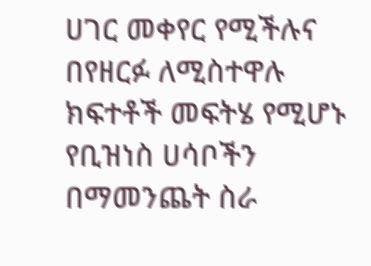ሀገር መቀየር የሚችሉና በየዘርፉ ለሚስተዋሉ ክፍተቶች መፍትሄ የሚሆኑ የቢዝነስ ሀሳቦችን በማመንጨት ስራ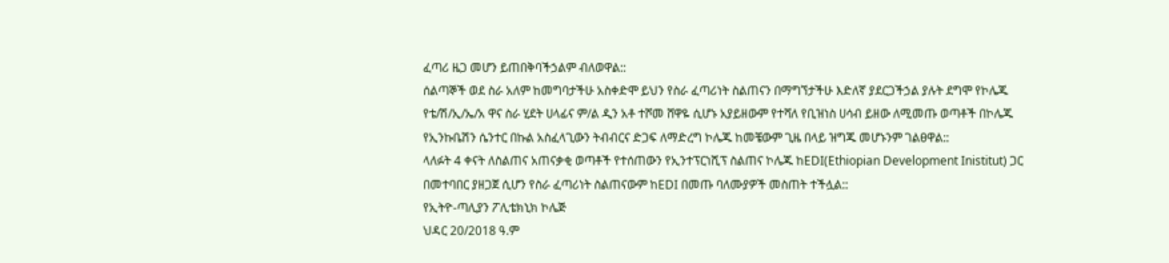ፈጣሪ ዜጋ መሆን ይጠበቅባችኃልም ብለወዋል::
ሰልጣኞች ወደ ስራ አለም ከመግባታችሁ አስቀድሞ ይህን የስራ ፈጣሪነት ስልጠናን በማግኘታችሁ እድለኛ ያደርጋችኃል ያሉት ደግሞ የኮሌጁ የቴ/ሽ/ኢ/ኤ/አ ዋና ስራ ሂደት ሀላፊና ም/ል ዲን አቶ ተሾመ ሸዋዬ ሲሆኑ አያይዘውም የተሻለ የቢዝነስ ሀሳብ ይዘው ለሚመጡ ወጣቶች በኮሌጁ የኢንኩቤሽን ሴንተር በኩል አስፈላጊውን ትብብርና ድጋፍ ለማድረግ ኮሌጁ ከመቼውም ጊዜ በላይ ዝግጁ መሆኑንም ገልፀዋል::
ላለፉት 4 ቀናት ለስልጠና አጠናቃቂ ወጣቶች የተሰጠውን የኢንተፕርነሺፕ ስልጠና ኮሌጁ ከEDI(Ethiopian Development Inistitut) ጋር በመተባበር ያዘጋጀ ሲሆን የስራ ፈጣሪነት ስልጠናውም ከEDI በመጡ ባለሙያዎች መስጠት ተችሏል::
የኢትዮ-ጣሊያን ፖሊቴክኒክ ኮሌጅ
ህዳር 20/2018 ዓ.ም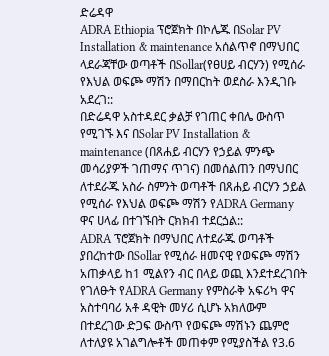ድሬዳዋ
ADRA Ethiopia ፕሮጀክት በኮሌጁ በSolar PV Installation & maintenance አሰልጥኖ በማህበር ላደራጃቸው ወጣቶች በSollar(የፀሀይ ብርሃን) የሚሰራ የእህል ወፍጮ ማሽን በማበርከት ወደስራ እንዲገቡ አደረገ::
በድሬዳዋ አስተዳደር ቃልቻ የገጠር ቀበሌ ውስጥ የሚገኙ እና በSolar PV Installation & maintenance (በጸሐይ ብርሃን የኃይል ምንጭ መሳሪያዎች ገጠማና ጥገና) በመሰልጠን በማህበር ለተደራጁ አስራ ስምንት ወጣቶች በጸሐይ ብርሃን ኃይል የሚሰራ የእህል ወፍጮ ማሽን የADRA Germany ዋና ሀላፊ በተገኙበት ርክክብ ተደርጏል::
ADRA ፕሮጀክት በማህበር ለተደራጁ ወጣቶች ያበረከተው በSollar የሚሰራ ዘመናዊ የወፍጮ ማሽን አጠቃላይ ከ1 ሚልየን ብር በላይ ወጪ እንደተደረገበት የገለፁት የADRA Germany የምስራቅ አፍሪካ ዋና አስተባባሪ አቶ ዳዊት መሃሪ ሲሆኑ አክለውም በተደረገው ድጋፍ ውስጥ የወፍጮ ማሽኑን ጨምሮ ለተለያዩ አገልግሎቶች መጠቀም የሚያስችል የ3.6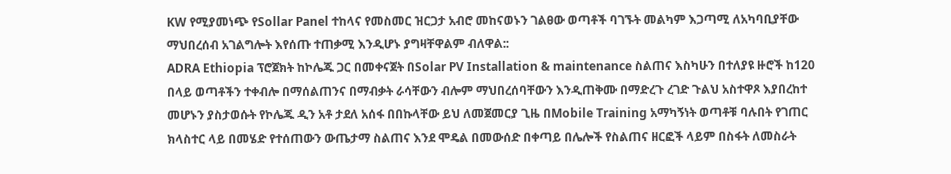KW የሚያመነጭ የSollar Panel ተከላና የመስመር ዝርጋታ አብሮ መከናወኑን ገልፀው ወጣቶች ባገኙት መልካም እጋጣሚ ለአካባቢያቸው ማህበረሰብ አገልግሎት እየሰጡ ተጠቃሚ እንዲሆኑ ያግዛቸዋልም ብለዋል::
ADRA Ethiopia ፕሮጀክት ከኮሌጁ ጋር በመቀናጀት በSolar PV Installation & maintenance ስልጠና እስካሁን በተለያዩ ዙሮች ከ120 በላይ ወጣቶችን ተቀብሎ በማሰልጠንና በማብቃት ራሳቸውን ብሎም ማህበረሰባቸውን እንዲጠቅሙ በማድረጉ ረገድ ጉልህ አስተዋጾ እያበረከተ መሆኑን ያስታወሱት የኮሌጁ ዲን አቶ ታደለ አሰፋ በበኩላቸው ይህ ለመጀመርያ ጊዜ በMobile Training አማካኝነት ወጣቶቹ ባሉበት የገጠር ክላስተር ላይ በመሄድ የተሰጠውን ውጤታማ ስልጠና እንደ ሞዴል በመውሰድ በቀጣይ በሌሎች የስልጠና ዘርፎች ላይም በስፋት ለመስራት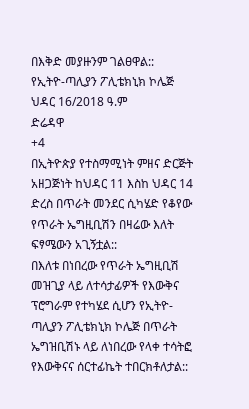በእቅድ መያዙንም ገልፀዋል::
የኢትዮ-ጣሊያን ፖሊቴክኒክ ኮሌጅ
ህዳር 16/2018 ዓ.ም
ድሬዳዋ
+4
በኢትዮጵያ የተስማሚነት ምዘና ድርጅት አዘጋጅነት ከህዳር 11 እስከ ህዳር 14 ድረስ በጥራት መንደር ሲካሄድ የቆየው የጥራት ኤግዚቢሽን በዛሬው እለት ፍፃሜውን አጊኝቷል::
በእለቱ በነበረው የጥራት ኤግዚቢሽ መዝጊያ ላይ ለተሳታፊዎች የእውቅና ፕሮግራም የተካሄደ ሲሆን የኢትዮ-ጣሊያን ፖሊቴክኒክ ኮሌጅ በጥራት ኤግዝቢሽኑ ላይ ለነበረው የላቀ ተሳትፎ የእውቅናና ሰርተፊኬት ተበርክቶለታል::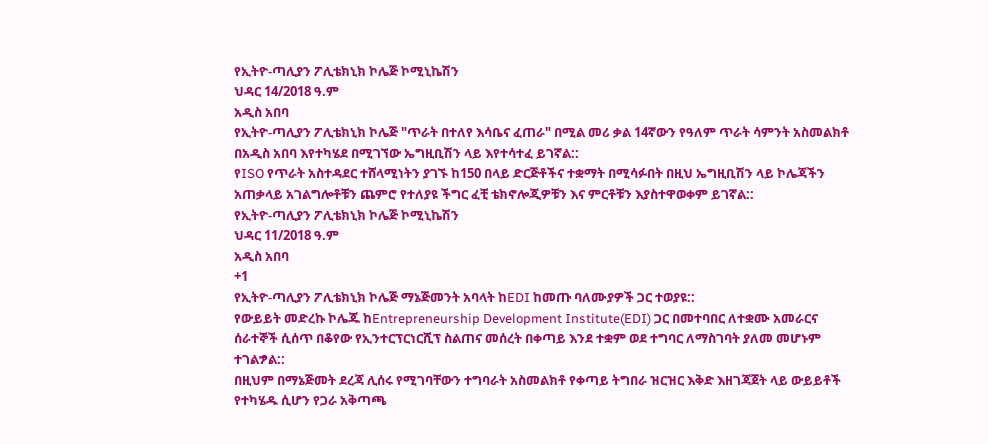የኢትዮ-ጣሊያን ፖሊቴክኒክ ኮሌጅ ኮሚኒኬሽን
ህዳር 14/2018 ዓ.ም
አዲስ አበባ
የኢትዮ-ጣሊያን ፖሊቴክኒክ ኮሌጅ "ጥራት በተለየ እሳቤና ፈጠራ" በሚል መሪ ቃል 14ኛውን የዓለም ጥራት ሳምንት አስመልክቶ በአዲስ አበባ እየተካሄደ በሚገኘው ኤግዚቢሽን ላይ እየተሳተፈ ይገኛል::
የISO የጥራት አስተዳደር ተሸላሚነትን ያገኙ ከ150 በላይ ድርጅቶችና ተቋማት በሚሳፉበት በዚህ ኤግዚቢሽን ላይ ኮሌጃችን አጠቃላይ አገልግሎቶቹን ጨምሮ የተለያዩ ችግር ፈቺ ቴክኖሎጂዎቹን እና ምርቶቹን እያስተዋወቀም ይገኛል::
የኢትዮ-ጣሊያን ፖሊቴክኒክ ኮሌጅ ኮሚኒኬሽን
ህዳር 11/2018 ዓ.ም
አዲስ አበባ
+1
የኢትዮ-ጣሊያን ፖሊቴክኒክ ኮሌጅ ማኔጅመንት አባላት ከEDI ከመጡ ባለሙያዎች ጋር ተወያዩ::
የውይይት መድረኩ ኮሌጁ ከEntrepreneurship Development Institute(EDI) ጋር በመተባበር ለተቋሙ አመራርና ሰራተኞች ሲሰጥ በቆየው የኢንተርፕርነርሺፕ ስልጠና መሰረት በቀጣይ እንደ ተቋም ወደ ተግባር ለማስገባት ያለመ መሆኑም ተገልፇል::
በዚህም በማኔጅመት ደረጃ ሊሰሩ የሚገባቸውን ተግባራት አስመልክቶ የቀጣይ ትግበራ ዝርዝር እቅድ እዘገጃጀት ላይ ውይይቶች የተካሄዱ ሲሆን የጋራ አቅጣጫ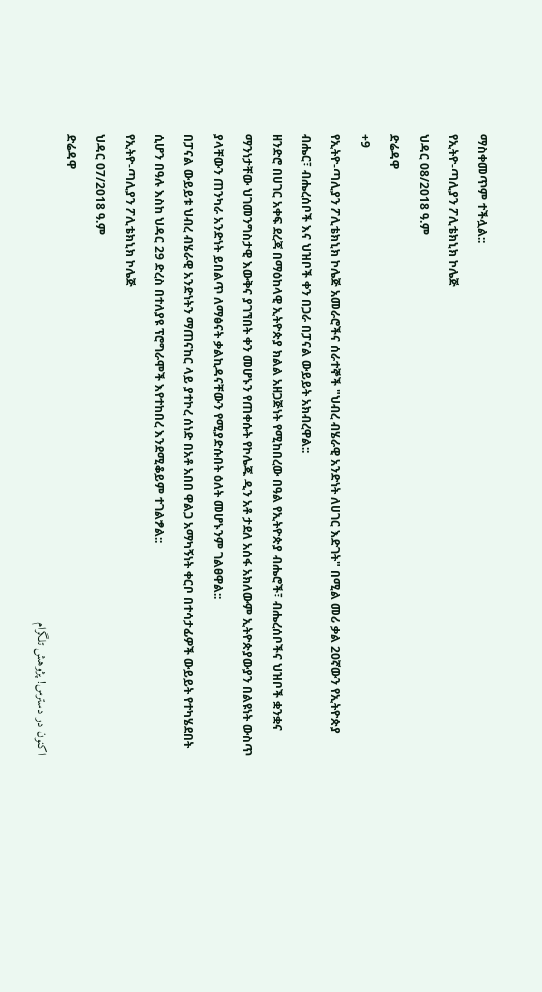ማስቀመጥም ተችሏል::
የኢትዮ-ጣሊያን ፖሊቴክኒክ ኮሌጅ
ህዳር 08/2018 ዓ.ም
ድሬዳዋ
+9
የኢትዮ-ጣሊያን ፖሊቴክኒክ ኮሌጅ አመራሮችና ሰራተኞች "ህብረ ብሄራዊ አንድነት ለሀገር እድገት" በሚል መሪ ቃል 20ኛውን የኢትዮጵያ ብሔር፣ ብሔረሰቦች እና ህዝቦች ቀን በጋራ በፓናል ውይይት አክብረዋል::
ዘንድሮ በሀገር አቀፍ ደረጃ በማዕከላዊ ኢትዮጵያ ክልል አዘጋጅነት የሚከበረው በዓል የኢትዮጵያ ብሔሮች፣ ብሔረሰቦችና ህዝቦች ቋንቋና ማንነታቸው ህገመንግስታዊ እውቅና ያገኘበት ቀን መሆኑን የጠቀሱት የኮሌጁ ዲን አቶ ታደለ አሰፋ አክለውም ኢትዮጵያውያን በልዩነት ውስጥ ያላቸውን ጠንካራ አንድነት ይበልጥ ለማፅናት ቃልኪዳናቸውን የሚያድሱበት ዕለት መሆኑንም ገልፀዋል::
በፓናል ውይይቱ ህብረ ብሄራዊ አንድነትን ማጠናከር ላይ ያተኮረ ሰነድ በአቶ አበበ ዋልጋ አማካኝነት ቀርቦ በተሳታፊዎች ውይይት የተካሄደበት ሲሆን በዓሉ እስከ ህዳር 29 ድረስ በተለያዩ ፕሮግራሞች እየተከበረ እንደሚቆይም ተገልፇል::
የኢትዮ-ጣሊያን ፖሊቴክኒክ ኮሌጅ
ህዳር 07/2018 ዓ.ም
ድሬዳዋ
اکنون در دسترس! پژوهش تلگرام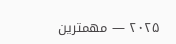۲۰۲۵ — مهمترین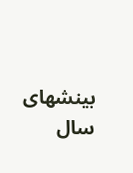بینشهای سال